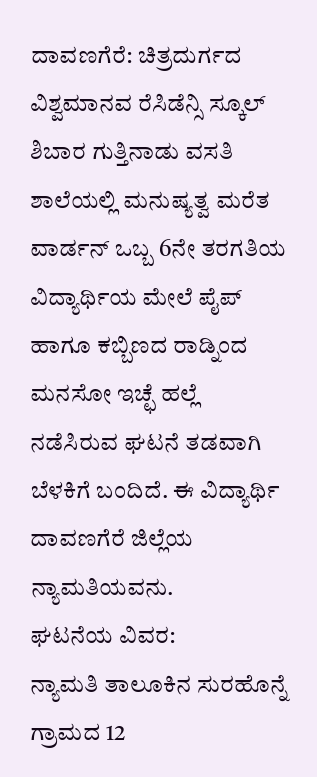ದಾವಣಗೆರೆ: ಚಿತ್ರದುರ್ಗದ ವಿಶ್ವಮಾನವ ರೆಸಿಡೆನ್ಸಿ ಸ್ಕೂಲ್ ಶಿಬಾರ ಗುತ್ತಿನಾಡು ವಸತಿ ಶಾಲೆಯಲ್ಲಿ ಮನುಷ್ಯತ್ವ ಮರೆತ ವಾರ್ಡನ್ ಒಬ್ಬ 6ನೇ ತರಗತಿಯ ವಿದ್ಯಾರ್ಥಿಯ ಮೇಲೆ ಪೈಪ್ ಹಾಗೂ ಕಬ್ಬಿಣದ ರಾಡ್ನಿಂದ ಮನಸೋ ಇಚ್ಛೆ ಹಲ್ಲೆ ನಡೆಸಿರುವ ಘಟನೆ ತಡವಾಗಿ ಬೆಳಕಿಗೆ ಬಂದಿದೆ. ಈ ವಿದ್ಯಾರ್ಥಿ ದಾವಣಗೆರೆ ಜಿಲ್ಲೆಯ ನ್ಯಾಮತಿಯವನು.
ಘಟನೆಯ ವಿವರ:
ನ್ಯಾಮತಿ ತಾಲೂಕಿನ ಸುರಹೊನ್ನೆ ಗ್ರಾಮದ 12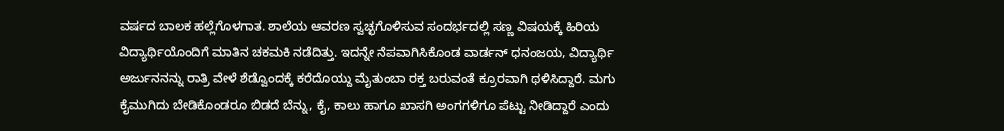ವರ್ಷದ ಬಾಲಕ ಹಲ್ಲೆಗೊಳಗಾತ. ಶಾಲೆಯ ಆವರಣ ಸ್ವಚ್ಛಗೊಳಿಸುವ ಸಂದರ್ಭದಲ್ಲಿ ಸಣ್ಣ ವಿಷಯಕ್ಕೆ ಹಿರಿಯ ವಿದ್ಯಾರ್ಥಿಯೊಂದಿಗೆ ಮಾತಿನ ಚಕಮಕಿ ನಡೆದಿತ್ತು. ಇದನ್ನೇ ನೆಪವಾಗಿಸಿಕೊಂಡ ವಾರ್ಡನ್ ಧನಂಜಯ, ವಿದ್ಯಾರ್ಥಿ ಅರ್ಜುನನನ್ನು ರಾತ್ರಿ ವೇಳೆ ಶೆಡ್ವೊಂದಕ್ಕೆ ಕರೆದೊಯ್ದು ಮೈತುಂಬಾ ರಕ್ತ ಬರುವಂತೆ ಕ್ರೂರವಾಗಿ ಥಳಿಸಿದ್ದಾರೆ. ಮಗು ಕೈಮುಗಿದು ಬೇಡಿಕೊಂಡರೂ ಬಿಡದೆ ಬೆನ್ನು, ಕೈ, ಕಾಲು ಹಾಗೂ ಖಾಸಗಿ ಅಂಗಗಳಿಗೂ ಪೆಟ್ಟು ನೀಡಿದ್ದಾರೆ ಎಂದು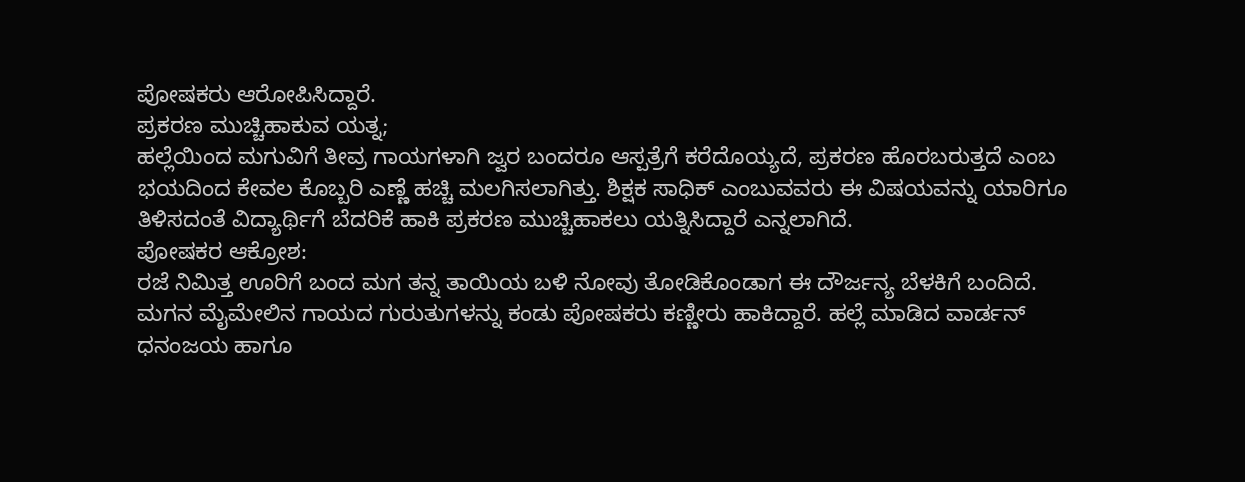ಪೋಷಕರು ಆರೋಪಿಸಿದ್ದಾರೆ.
ಪ್ರಕರಣ ಮುಚ್ಚಿಹಾಕುವ ಯತ್ನ;
ಹಲ್ಲೆಯಿಂದ ಮಗುವಿಗೆ ತೀವ್ರ ಗಾಯಗಳಾಗಿ ಜ್ವರ ಬಂದರೂ ಆಸ್ಪತ್ರೆಗೆ ಕರೆದೊಯ್ಯದೆ, ಪ್ರಕರಣ ಹೊರಬರುತ್ತದೆ ಎಂಬ ಭಯದಿಂದ ಕೇವಲ ಕೊಬ್ಬರಿ ಎಣ್ಣೆ ಹಚ್ಚಿ ಮಲಗಿಸಲಾಗಿತ್ತು. ಶಿಕ್ಷಕ ಸಾಧಿಕ್ ಎಂಬುವವರು ಈ ವಿಷಯವನ್ನು ಯಾರಿಗೂ ತಿಳಿಸದಂತೆ ವಿದ್ಯಾರ್ಥಿಗೆ ಬೆದರಿಕೆ ಹಾಕಿ ಪ್ರಕರಣ ಮುಚ್ಚಿಹಾಕಲು ಯತ್ನಿಸಿದ್ದಾರೆ ಎನ್ನಲಾಗಿದೆ.
ಪೋಷಕರ ಆಕ್ರೋಶ:
ರಜೆ ನಿಮಿತ್ತ ಊರಿಗೆ ಬಂದ ಮಗ ತನ್ನ ತಾಯಿಯ ಬಳಿ ನೋವು ತೋಡಿಕೊಂಡಾಗ ಈ ದೌರ್ಜನ್ಯ ಬೆಳಕಿಗೆ ಬಂದಿದೆ. ಮಗನ ಮೈಮೇಲಿನ ಗಾಯದ ಗುರುತುಗಳನ್ನು ಕಂಡು ಪೋಷಕರು ಕಣ್ಣೀರು ಹಾಕಿದ್ದಾರೆ. ಹಲ್ಲೆ ಮಾಡಿದ ವಾರ್ಡನ್ ಧನಂಜಯ ಹಾಗೂ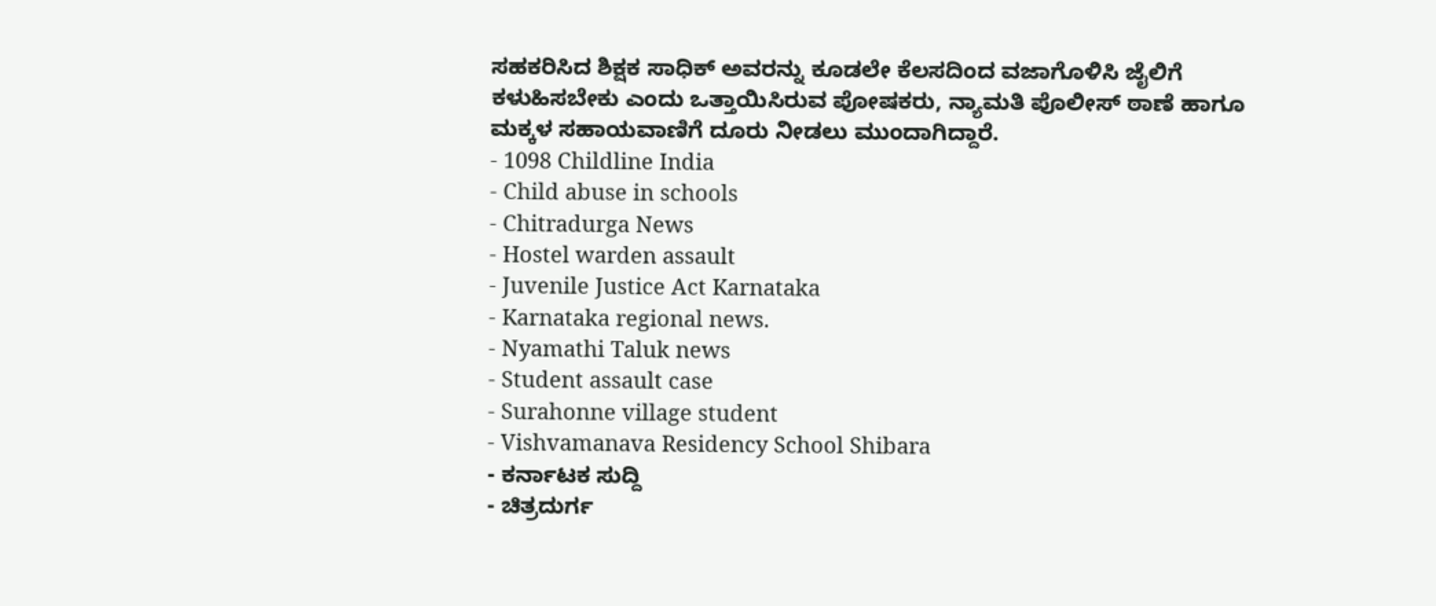ಸಹಕರಿಸಿದ ಶಿಕ್ಷಕ ಸಾಧಿಕ್ ಅವರನ್ನು ಕೂಡಲೇ ಕೆಲಸದಿಂದ ವಜಾಗೊಳಿಸಿ ಜೈಲಿಗೆ ಕಳುಹಿಸಬೇಕು ಎಂದು ಒತ್ತಾಯಿಸಿರುವ ಪೋಷಕರು, ನ್ಯಾಮತಿ ಪೊಲೀಸ್ ಠಾಣೆ ಹಾಗೂ ಮಕ್ಕಳ ಸಹಾಯವಾಣಿಗೆ ದೂರು ನೀಡಲು ಮುಂದಾಗಿದ್ದಾರೆ.
- 1098 Childline India
- Child abuse in schools
- Chitradurga News
- Hostel warden assault
- Juvenile Justice Act Karnataka
- Karnataka regional news.
- Nyamathi Taluk news
- Student assault case
- Surahonne village student
- Vishvamanava Residency School Shibara
- ಕರ್ನಾಟಕ ಸುದ್ದಿ
- ಚಿತ್ರದುರ್ಗ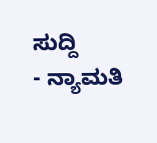ಸುದ್ದಿ
- ನ್ಯಾಮತಿ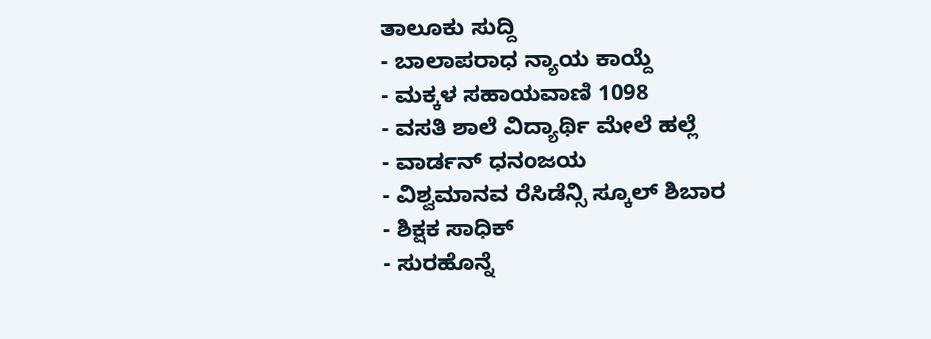ತಾಲೂಕು ಸುದ್ದಿ
- ಬಾಲಾಪರಾಧ ನ್ಯಾಯ ಕಾಯ್ದೆ
- ಮಕ್ಕಳ ಸಹಾಯವಾಣಿ 1098
- ವಸತಿ ಶಾಲೆ ವಿದ್ಯಾರ್ಥಿ ಮೇಲೆ ಹಲ್ಲೆ
- ವಾರ್ಡನ್ ಧನಂಜಯ
- ವಿಶ್ವಮಾನವ ರೆಸಿಡೆನ್ಸಿ ಸ್ಕೂಲ್ ಶಿಬಾರ
- ಶಿಕ್ಷಕ ಸಾಧಿಕ್
- ಸುರಹೊನ್ನೆ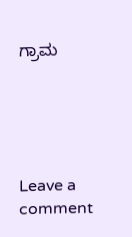ಗ್ರಾಮ





Leave a comment